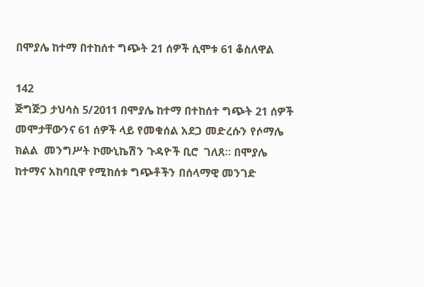በሞያሌ ከተማ በተከሰተ ግጭት 21 ሰዎች ሲሞቱ 61 ቆስለዋል

142
ጅግጅጋ ታህሳስ 5/2011 በሞያሌ ከተማ በተከሰተ ግጭት 21 ሰዎች መሞታቸውንና 61 ሰዎች ላይ የመቁሰል አደጋ መድረሱን የሶማሌ ክልል  መንግሥት ኮሙኒኬሽን ጉዳዮች ቢሮ  ገለጸ። በሞያሌ ከተማና አከባቢዋ የሚከሰቱ ግጭቶችን በሰላማዊ መንገድ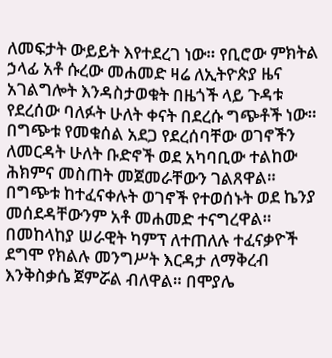ለመፍታት ውይይት እየተደረገ ነው። የቢሮው ምክትል ኃላፊ አቶ ሱረው መሐመድ ዛሬ ለኢትዮጵያ ዜና አገልግሎት እንዳስታወቁት በዜጎች ላይ ጉዳቱ የደረሰው ባለፉት ሁለት ቀናት በደረሱ ግጭቶች ነው። በግጭቱ የመቁሰል አደጋ የደረሰባቸው ወገኖችን ለመርዳት ሁለት ቡድኖች ወደ አካባቢው ተልከው ሕክምና መስጠት መጀመራቸውን ገልጸዋል። በግጭቱ ከተፈናቀሉት ወገኖች የተወሰኑት ወደ ኬንያ መሰደዳቸውንም አቶ መሐመድ ተናግረዋል። በመከላከያ ሠራዊት ካምፕ ለተጠለሉ ተፈናቃዮች ደግሞ የክልሉ መንግሥት እርዳታ ለማቅረብ እንቅስቃሴ ጀምሯል ብለዋል። በሞያሌ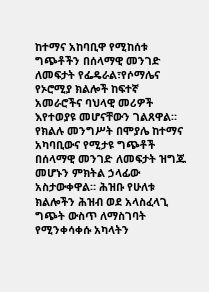ከተማና አከባቢዋ የሚከሰቱ ግጭቶችን በሰላማዊ መንገድ ለመፍታት የፌዴራል፣የሶማሌና የኦሮሚያ ክልሎች ከፍተኛ አመራሮችና ባህላዊ መሪዎች እየተወያዩ መሆናቸውን ገልጸዋል። የክልሉ መንግሥት በሞያሌ ከተማና አካባቢውና የሚታዩ ግጭቶች በሰላማዊ መንገድ ለመፍታት ዝግጁ መሆኑን ምክትል ኃላፊው አስታውቀዋል። ሕዝቡ የሁለቱ ክልሎችን ሕዝብ ወደ አላስፈላጊ ግጭት ውስጥ ለማስገባት የሚንቀሳቀሱ አካላትን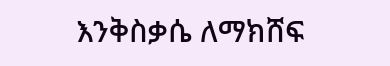እንቅስቃሴ ለማክሸፍ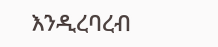እንዲረባረብ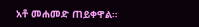አቶ መሐመድ ጠይቀዋል።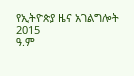የኢትዮጵያ ዜና አገልግሎት
2015
ዓ.ም